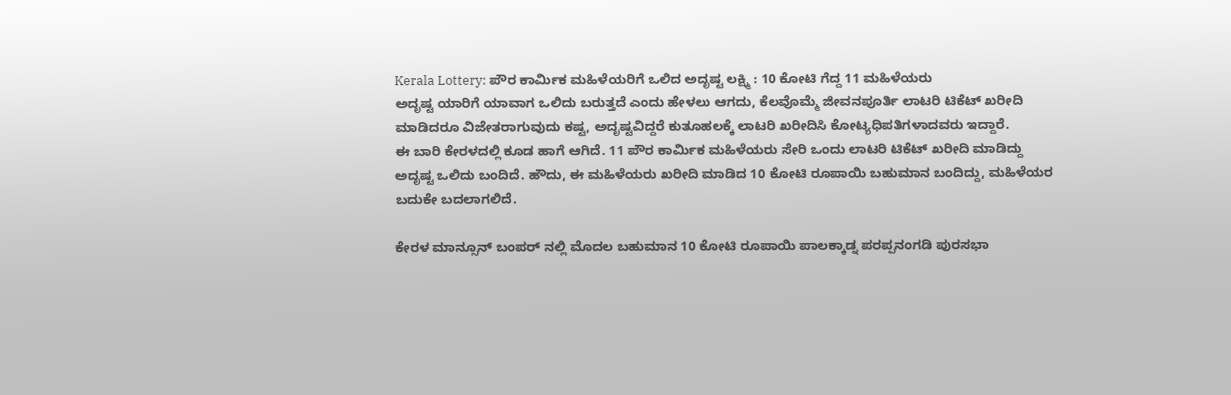Kerala Lottery: ಪೌರ ಕಾರ್ಮಿಕ ಮಹಿಳೆಯರಿಗೆ ಒಲಿದ ಅದೃಷ್ಟ ಲಕ್ಷ್ಮಿ : 10 ಕೋಟಿ ಗೆದ್ದ 11 ಮಹಿಳೆಯರು
ಅದೃಷ್ಟ ಯಾರಿಗೆ ಯಾವಾಗ ಒಲಿದು ಬರುತ್ತದೆ ಎಂದು ಹೇಳಲು ಆಗದು, ಕೆಲವೊಮ್ಮೆ ಜೀವನಪೂರ್ತಿ ಲಾಟರಿ ಟಿಕೆಟ್ ಖರೀದಿ ಮಾಡಿದರೂ ವಿಜೇತರಾಗುವುದು ಕಷ್ಟ, ಅದೃಷ್ಟವಿದ್ದರೆ ಕುತೂಹಲಕ್ಕೆ ಲಾಟರಿ ಖರೀದಿಸಿ ಕೋಟ್ಯಧಿಪತಿಗಳಾದವರು ಇದ್ದಾರೆ.
ಈ ಬಾರಿ ಕೇರಳದಲ್ಲಿ ಕೂಡ ಹಾಗೆ ಆಗಿದೆ. 11 ಪೌರ ಕಾರ್ಮಿಕ ಮಹಿಳೆಯರು ಸೇರಿ ಒಂದು ಲಾಟರಿ ಟಿಕೆಟ್ ಖರೀದಿ ಮಾಡಿದ್ದು ಅದೃಷ್ಟ ಒಲಿದು ಬಂದಿದೆ. ಹೌದು, ಈ ಮಹಿಳೆಯರು ಖರೀದಿ ಮಾಡಿದ 10 ಕೋಟಿ ರೂಪಾಯಿ ಬಹುಮಾನ ಬಂದಿದ್ದು, ಮಹಿಳೆಯರ ಬದುಕೇ ಬದಲಾಗಲಿದೆ.

ಕೇರಳ ಮಾನ್ಸೂನ್ ಬಂಪರ್ ನಲ್ಲಿ ಮೊದಲ ಬಹುಮಾನ 10 ಕೋಟಿ ರೂಪಾಯಿ ಪಾಲಕ್ಕಾಡ್ನ ಪರಪ್ಪನಂಗಡಿ ಪುರಸಭಾ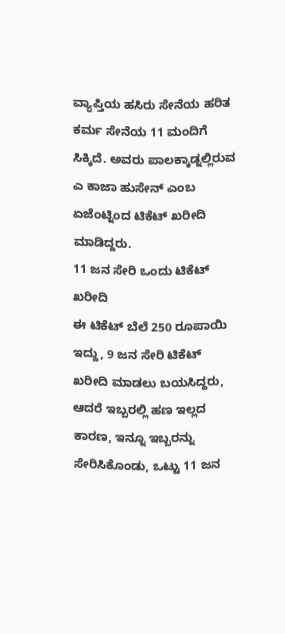ವ್ಯಾಪ್ತಿಯ ಹಸಿರು ಸೇನೆಯ ಹರಿತ ಕರ್ಮ ಸೇನೆಯ 11 ಮಂದಿಗೆ ಸಿಕ್ಕಿದೆ. ಅವರು ಪಾಲಕ್ಕಾಡ್ನಲ್ಲಿರುವ ಎ ಕಾಜಾ ಹುಸೇನ್ ಎಂಬ ಏಜೆಂಟ್ನಿಂದ ಟಿಕೆಟ್ ಖರೀದಿ ಮಾಡಿದ್ದರು.
11 ಜನ ಸೇರಿ ಒಂದು ಟಿಕೆಟ್ ಖರೀದಿ
ಈ ಟಿಕೆಟ್ ಬೆಲೆ 250 ರೂಪಾಯಿ ಇದ್ದು, 9 ಜನ ಸೇರಿ ಟಿಕೆಟ್ ಖರೀದಿ ಮಾಡಲು ಬಯಸಿದ್ದರು, ಆದರೆ ಇಬ್ಬರಲ್ಲಿ ಹಣ ಇಲ್ಲದ ಕಾರಣ, ಇನ್ನೂ ಇಬ್ಬರನ್ನು ಸೇರಿಸಿಕೊಂಡು, ಒಟ್ಟು 11 ಜನ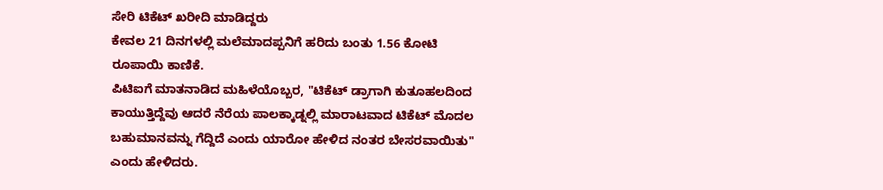ಸೇರಿ ಟಿಕೆಟ್ ಖರೀದಿ ಮಾಡಿದ್ದರು
ಕೇವಲ 21 ದಿನಗಳಲ್ಲಿ ಮಲೆಮಾದಪ್ಪನಿಗೆ ಹರಿದು ಬಂತು 1.56 ಕೋಟಿ ರೂಪಾಯಿ ಕಾಣಿಕೆ.
ಪಿಟಿಐಗೆ ಮಾತನಾಡಿದ ಮಹಿಳೆಯೊಬ್ಬರ, "ಟಿಕೆಟ್ ಡ್ರಾಗಾಗಿ ಕುತೂಹಲದಿಂದ ಕಾಯುತ್ತಿದ್ದೆವು ಆದರೆ ನೆರೆಯ ಪಾಲಕ್ಕಾಡ್ನಲ್ಲಿ ಮಾರಾಟವಾದ ಟಿಕೆಟ್ ಮೊದಲ ಬಹುಮಾನವನ್ನು ಗೆದ್ದಿದೆ ಎಂದು ಯಾರೋ ಹೇಳಿದ ನಂತರ ಬೇಸರವಾಯಿತು" ಎಂದು ಹೇಳಿದರು.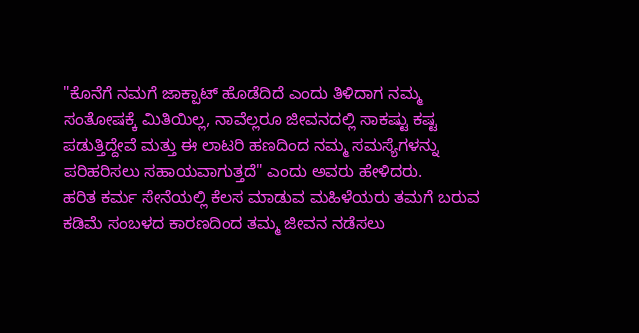"ಕೊನೆಗೆ ನಮಗೆ ಜಾಕ್ಪಾಟ್ ಹೊಡೆದಿದೆ ಎಂದು ತಿಳಿದಾಗ ನಮ್ಮ ಸಂತೋಷಕ್ಕೆ ಮಿತಿಯಿಲ್ಲ, ನಾವೆಲ್ಲರೂ ಜೀವನದಲ್ಲಿ ಸಾಕಷ್ಟು ಕಷ್ಟ ಪಡುತ್ತಿದ್ದೇವೆ ಮತ್ತು ಈ ಲಾಟರಿ ಹಣದಿಂದ ನಮ್ಮ ಸಮಸ್ಯೆಗಳನ್ನು ಪರಿಹರಿಸಲು ಸಹಾಯವಾಗುತ್ತದೆ" ಎಂದು ಅವರು ಹೇಳಿದರು.
ಹರಿತ ಕರ್ಮ ಸೇನೆಯಲ್ಲಿ ಕೆಲಸ ಮಾಡುವ ಮಹಿಳೆಯರು ತಮಗೆ ಬರುವ ಕಡಿಮೆ ಸಂಬಳದ ಕಾರಣದಿಂದ ತಮ್ಮ ಜೀವನ ನಡೆಸಲು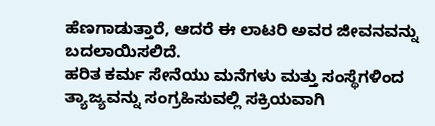ಹೆಣಗಾಡುತ್ತಾರೆ, ಆದರೆ ಈ ಲಾಟರಿ ಅವರ ಜೀವನವನ್ನು ಬದಲಾಯಿಸಲಿದೆ.
ಹರಿತ ಕರ್ಮ ಸೇನೆಯು ಮನೆಗಳು ಮತ್ತು ಸಂಸ್ಥೆಗಳಿಂದ ತ್ಯಾಜ್ಯವನ್ನು ಸಂಗ್ರಹಿಸುವಲ್ಲಿ ಸಕ್ರಿಯವಾಗಿ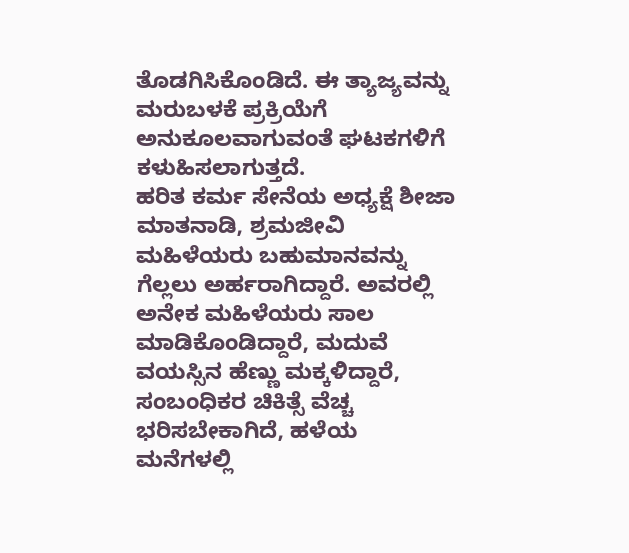ತೊಡಗಿಸಿಕೊಂಡಿದೆ. ಈ ತ್ಯಾಜ್ಯವನ್ನು ಮರುಬಳಕೆ ಪ್ರಕ್ರಿಯೆಗೆ ಅನುಕೂಲವಾಗುವಂತೆ ಘಟಕಗಳಿಗೆ ಕಳುಹಿಸಲಾಗುತ್ತದೆ.
ಹರಿತ ಕರ್ಮ ಸೇನೆಯ ಅಧ್ಯಕ್ಷೆ ಶೀಜಾ ಮಾತನಾಡಿ, ಶ್ರಮಜೀವಿ ಮಹಿಳೆಯರು ಬಹುಮಾನವನ್ನು ಗೆಲ್ಲಲು ಅರ್ಹರಾಗಿದ್ದಾರೆ. ಅವರಲ್ಲಿ ಅನೇಕ ಮಹಿಳೆಯರು ಸಾಲ ಮಾಡಿಕೊಂಡಿದ್ದಾರೆ, ಮದುವೆ ವಯಸ್ಸಿನ ಹೆಣ್ಣು ಮಕ್ಕಳಿದ್ದಾರೆ, ಸಂಬಂಧಿಕರ ಚಿಕಿತ್ಸೆ ವೆಚ್ಚ ಭರಿಸಬೇಕಾಗಿದೆ, ಹಳೆಯ ಮನೆಗಳಲ್ಲಿ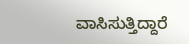ವಾಸಿಸುತ್ತಿದ್ದಾರೆ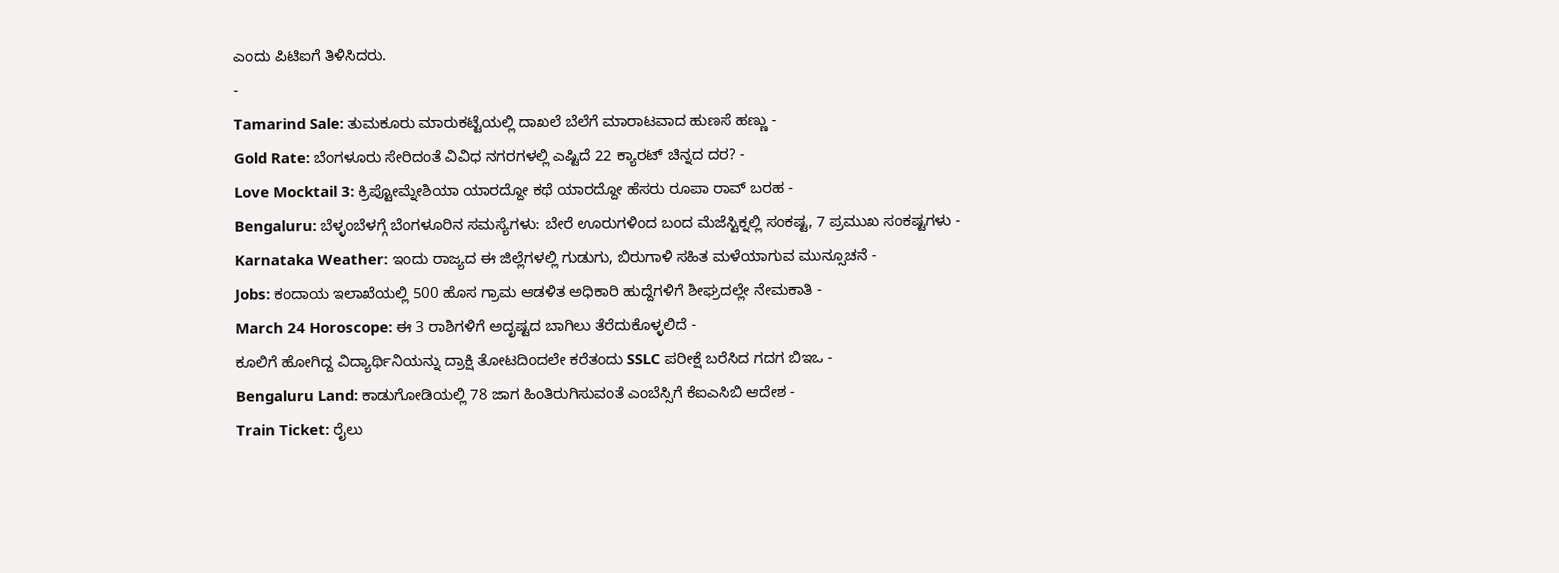ಎಂದು ಪಿಟಿಐಗೆ ತಿಳಿಸಿದರು.
-
Tamarind Sale: ತುಮಕೂರು ಮಾರುಕಟ್ಟೆಯಲ್ಲಿ ದಾಖಲೆ ಬೆಲೆಗೆ ಮಾರಾಟವಾದ ಹುಣಸೆ ಹಣ್ಣು -
Gold Rate: ಬೆಂಗಳೂರು ಸೇರಿದಂತೆ ವಿವಿಧ ನಗರಗಳಲ್ಲಿ ಎಷ್ಟಿದೆ 22 ಕ್ಯಾರಟ್ ಚಿನ್ನದ ದರ? -
Love Mocktail 3: ಕ್ರಿಪ್ಟೋಮ್ನೇಶಿಯಾ ಯಾರದ್ದೋ ಕಥೆ ಯಾರದ್ದೋ ಹೆಸರು ರೂಪಾ ರಾವ್ ಬರಹ -
Bengaluru: ಬೆಳ್ಳಂಬೆಳಗ್ಗೆ ಬೆಂಗಳೂರಿನ ಸಮಸ್ಯೆಗಳು: ಬೇರೆ ಊರುಗಳಿಂದ ಬಂದ ಮೆಜೆಸ್ಟಿಕ್ನಲ್ಲಿ ಸಂಕಷ್ಟ, 7 ಪ್ರಮುಖ ಸಂಕಷ್ಟಗಳು -
Karnataka Weather: ಇಂದು ರಾಜ್ಯದ ಈ ಜಿಲ್ಲೆಗಳಲ್ಲಿ ಗುಡುಗು, ಬಿರುಗಾಳಿ ಸಹಿತ ಮಳೆಯಾಗುವ ಮುನ್ಸೂಚನೆ -
Jobs: ಕಂದಾಯ ಇಲಾಖೆಯಲ್ಲಿ 500 ಹೊಸ ಗ್ರಾಮ ಆಡಳಿತ ಅಧಿಕಾರಿ ಹುದ್ದೆಗಳಿಗೆ ಶೀಘ್ರದಲ್ಲೇ ನೇಮಕಾತಿ -
March 24 Horoscope: ಈ 3 ರಾಶಿಗಳಿಗೆ ಅದೃಷ್ಟದ ಬಾಗಿಲು ತೆರೆದುಕೊಳ್ಳಲಿದೆ -
ಕೂಲಿಗೆ ಹೋಗಿದ್ದ ವಿದ್ಯಾರ್ಥಿನಿಯನ್ನು ದ್ರಾಕ್ಷಿ ತೋಟದಿಂದಲೇ ಕರೆತಂದು SSLC ಪರೀಕ್ಷೆ ಬರೆಸಿದ ಗದಗ ಬಿಇಒ -
Bengaluru Land: ಕಾಡುಗೋಡಿಯಲ್ಲಿ 78 ಜಾಗ ಹಿಂತಿರುಗಿಸುವಂತೆ ಎಂಬೆಸ್ಸಿಗೆ ಕೆಐಎಸಿಬಿ ಆದೇಶ -
Train Ticket: ರೈಲು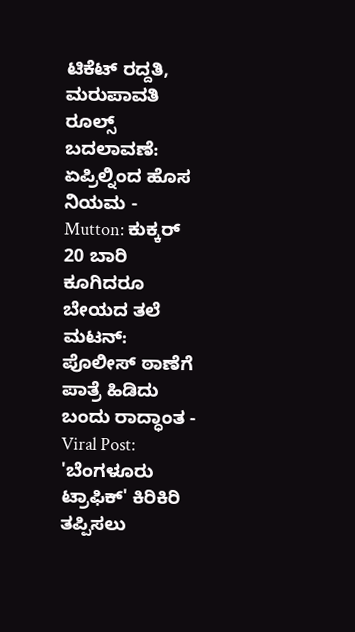ಟಿಕೆಟ್ ರದ್ದತಿ, ಮರುಪಾವತಿ ರೂಲ್ಸ್ ಬದಲಾವಣೆ: ಏಪ್ರಿಲ್ನಿಂದ ಹೊಸ ನಿಯಮ -
Mutton: ಕುಕ್ಕರ್ 20 ಬಾರಿ ಕೂಗಿದರೂ ಬೇಯದ ತಲೆ ಮಟನ್: ಪೊಲೀಸ್ ಠಾಣೆಗೆ ಪಾತ್ರೆ ಹಿಡಿದು ಬಂದು ರಾದ್ಧಾಂತ -
Viral Post: 'ಬೆಂಗಳೂರು ಟ್ರಾಫಿಕ್' ಕಿರಿಕಿರಿ ತಪ್ಪಿಸಲು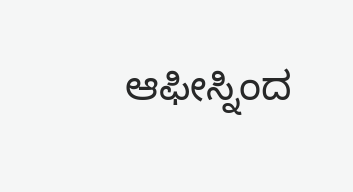ಆಫೀಸ್ನಿಂದ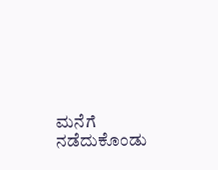ಮನೆಗೆ ನಡೆದುಕೊಂಡು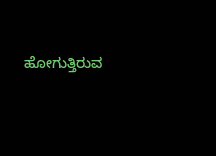ಹೋಗುತ್ತಿರುವ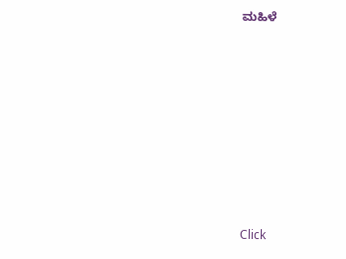ಮಹಿಳೆ












Click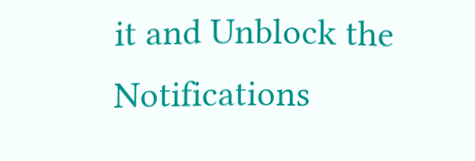it and Unblock the Notifications